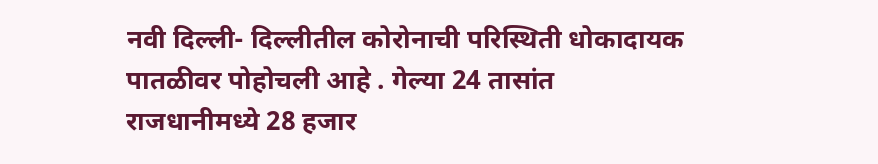नवी दिल्ली- दिल्लीतील कोरोनाची परिस्थिती धोकादायक पातळीवर पोहोचली आहे . गेल्या 24 तासांत राजधानीमध्ये 28 हजार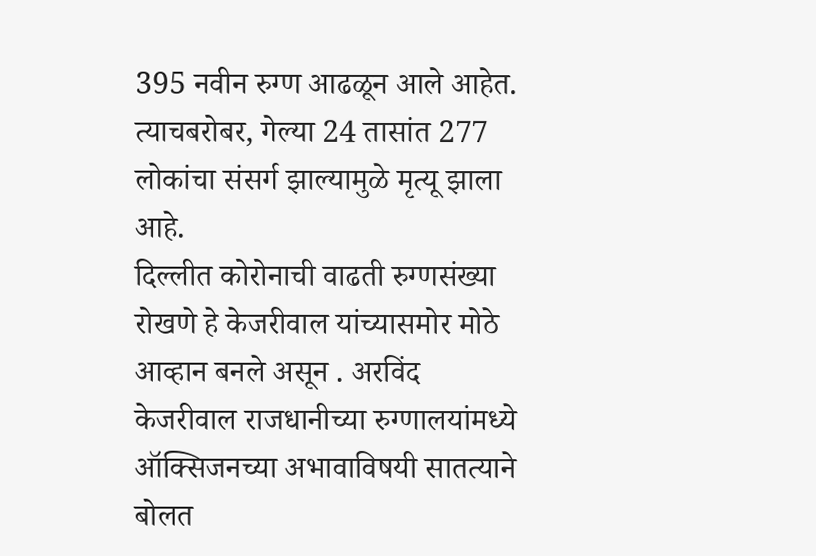395 नवीन रुग्ण आढळून आले आहेत. त्याचबरोबर, गेल्या 24 तासांत 277 लोकांचा संसर्ग झाल्यामुळे मृत्यू झाला आहे.
दिल्लीत कोरोनाची वाढती रुग्णसंख्या रोखणे हे केजरीवाल यांच्यासमोर मोठे आव्हान बनले असून . अरविंद केजरीवाल राजधानीच्या रुग्णालयांमध्ये ऑक्सिजनच्या अभावाविषयी सातत्याने बोलत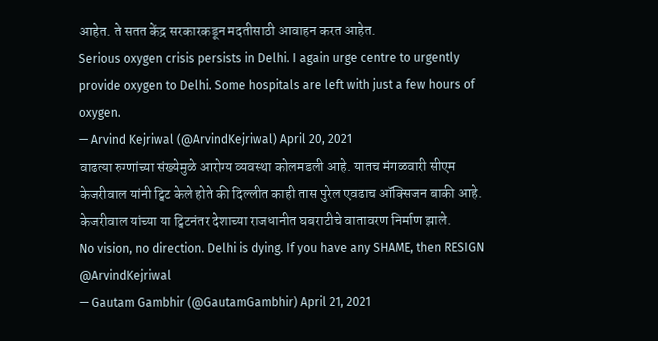आहेत. ते सतत केंद्र सरकारकडून मदतीसाठी आवाहन करत आहेत.
Serious oxygen crisis persists in Delhi. I again urge centre to urgently provide oxygen to Delhi. Some hospitals are left with just a few hours of oxygen.
— Arvind Kejriwal (@ArvindKejriwal) April 20, 2021
वाढत्या रुग्णांच्या संख्येमुळे आरोग्य व्यवस्था कोलमडली आहे. यातच मंगळवारी सीएम केजरीवाल यांनी ट्विट केले होते की दिल्लीत काही तास पुरेल एवढाच ऑक्सिजन बाकी आहे. केजरीवाल यांच्या या ट्विटनंतर देशाच्या राजधानीत घबराटीचे वातावरण निर्माण झाले.
No vision, no direction. Delhi is dying. If you have any SHAME, then RESIGN @ArvindKejriwal
— Gautam Gambhir (@GautamGambhir) April 21, 2021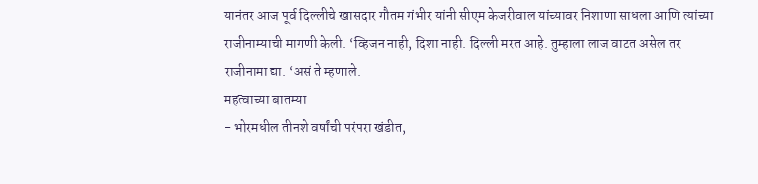यानंतर आज पूर्व दिल्लीचे खासदार गौतम गंभीर यांनी सीएम केजरीवाल यांच्यावर निशाणा साधला आणि त्यांच्या राजीनाम्याची मागणी केली. ‘व्हिजन नाही, दिशा नाही. दिल्ली मरत आहे. तुम्हाला लाज वाटत असेल तर राजीनामा द्या. ‘असं ते म्हणाले.
महत्वाच्या बातम्या
- भोरमधील तीनशे वर्षांची परंपरा खंडीत,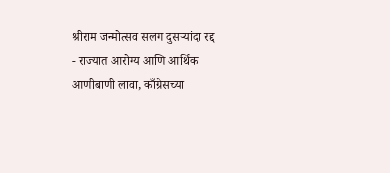श्रीराम जन्मोत्सव सलग दुसऱ्यांदा रद्द
- राज्यात आरोग्य आणि आर्थिक आणीबाणी लावा, काँग्रेसच्या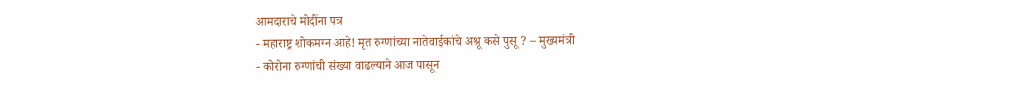आमदाराचे मोदींना पत्र
- महाराष्ट्र शोकमग्न आहे! मृत रुग्णांच्या नातेवाईकांचे अश्रू कसे पुसू ? – मुख्यमंत्री
- कोरोना रुग्णांची संख्या वाढल्याने आज पासून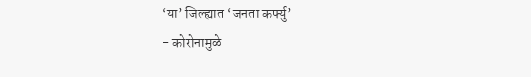‘या’ जिल्ह्यात ‘जनता कर्फ्यु’
- कोरोनामुळे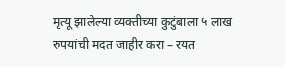मृत्यू झालेल्या व्यक्तीच्या कुटुंबाला ५ लाख रुपयांची मदत जाहीर करा – रयत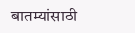बातम्यांसाठी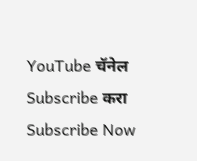YouTube चॅनेल Subscribe करा
Subscribe Now